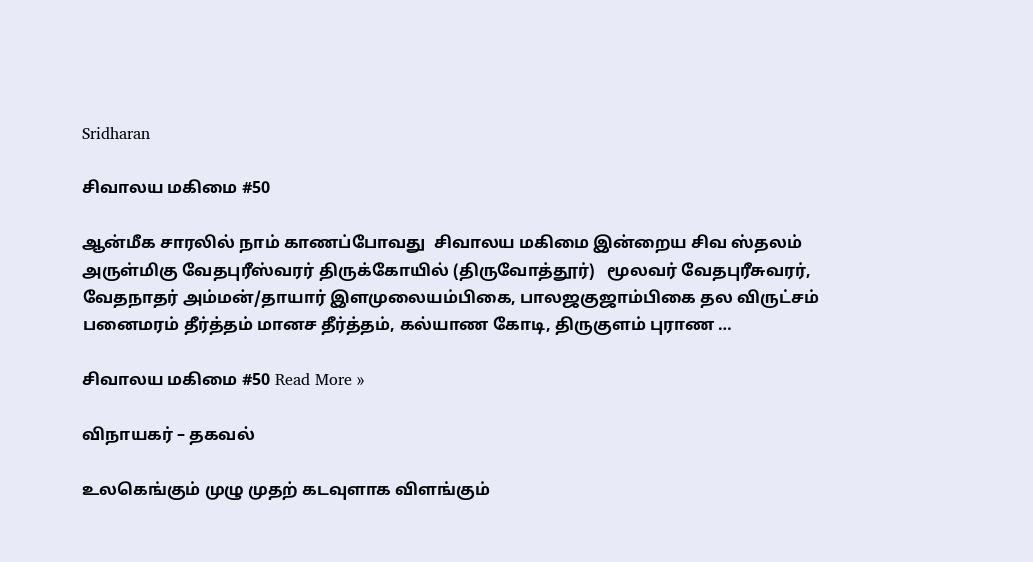Sridharan

சிவாலய மகிமை #50

ஆன்மீக சாரலில் நாம் காணப்போவது  சிவாலய மகிமை இன்றைய சிவ ஸ்தலம் அருள்மிகு வேதபுரீஸ்வரர் திருக்கோயில் (திருவோத்தூர்)   மூலவர் வேதபுரீசுவரர், வேதநாதர் அம்மன்/தாயார் இளமுலையம்பிகை, பாலஜகுஜாம்பிகை தல விருட்சம் பனைமரம் தீர்த்தம் மானச தீர்த்தம், கல்யாண கோடி, திருகுளம் புராண …

சிவாலய மகிமை #50 Read More »

விநாயகர் – தகவல்

உலகெங்கும் முழு முதற் கடவுளாக விளங்கும்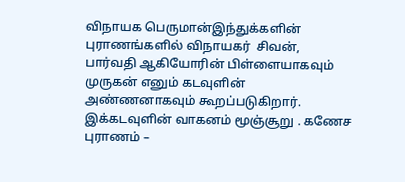விநாயக பெருமான்இந்துக்களின் புராணங்களில் விநாயகர்  சிவன், பார்வதி ஆகியோரின் பிள்ளையாகவும் முருகன் எனும் கடவுளின் அண்ணனாகவும் கூறப்படுகிறார். இக்கடவுளின் வாகனம் மூஞ்சூறு . கணேச புராணம் –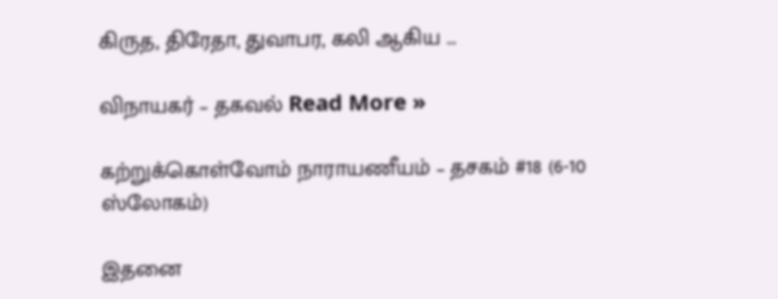கிருத, திரேதா, துவாபர, கலி ஆகிய …

விநாயகர் – தகவல் Read More »

கற்றுக்கொள்வோம் நாராயணீயம் – தசகம் #18 (6-10 ஸ்லோகம்)

இதனை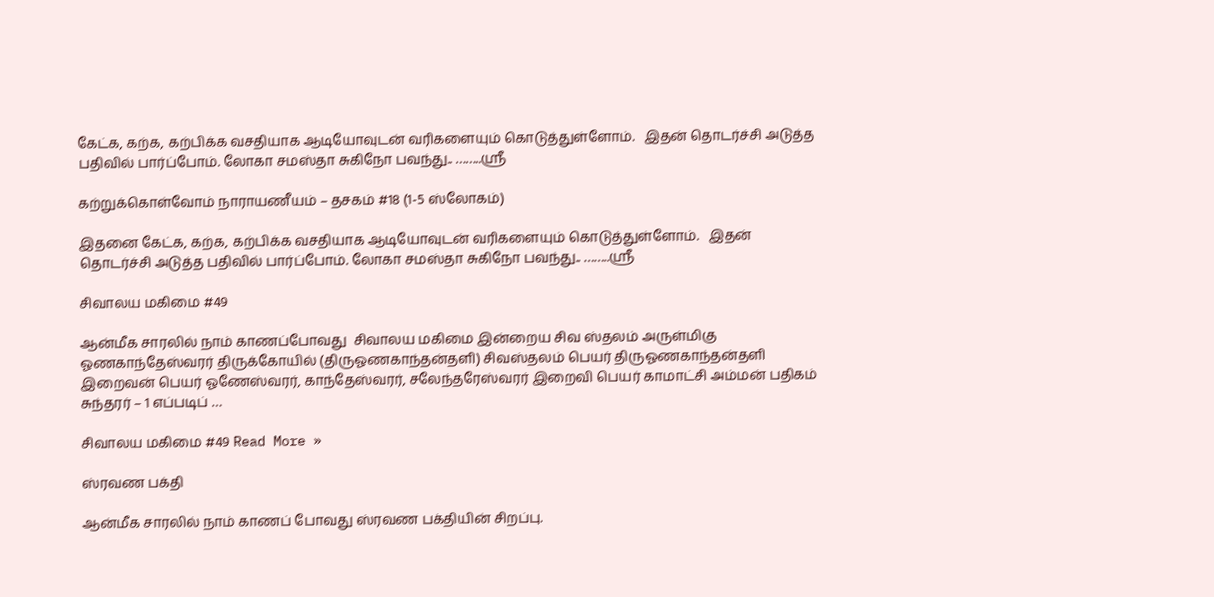கேட்க, கற்க, கற்பிக்க வசதியாக ஆடியோவுடன் வரிகளையும் கொடுத்துள்ளோம்.   இதன் தொடர்ச்சி அடுத்த பதிவில் பார்ப்போம். லோகா சமஸ்தா சுகிநோ பவந்து.. ……..ஸ்ரீ

கற்றுக்கொள்வோம் நாராயணீயம் – தசகம் #18 (1-5 ஸ்லோகம்)

இதனை கேட்க, கற்க, கற்பிக்க வசதியாக ஆடியோவுடன் வரிகளையும் கொடுத்துள்ளோம்.   இதன் தொடர்ச்சி அடுத்த பதிவில் பார்ப்போம். லோகா சமஸ்தா சுகிநோ பவந்து.. ……..ஸ்ரீ

சிவாலய மகிமை #49

ஆன்மீக சாரலில் நாம் காணப்போவது  சிவாலய மகிமை இன்றைய சிவ ஸ்தலம் அருள்மிகு ஓணகாந்தேஸ்வரர் திருக்கோயில் (திருஓணகாந்தன்தளி) சிவஸ்தலம் பெயர் திருஓணகாந்தன்தளி இறைவன் பெயர் ஓணேஸ்வரர், காந்தேஸ்வரர், சலேந்தரேஸ்வரர் இறைவி பெயர் காமாட்சி அம்மன் பதிகம் சுந்தரர் – 1 எப்படிப் …

சிவாலய மகிமை #49 Read More »

ஸ்ரவண பக்தி‌

ஆன்மீக சாரலில் நாம் காணப் போவது ஸ்ரவண பக்தியின் சிறப்பு.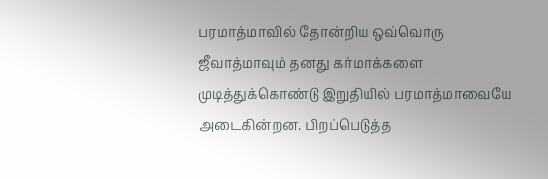பரமாத்மாவில் தோன்றிய ஒவ்வொரு ஜீவாத்மாவும் தனது கர்மாக்களை முடித்துக்கொண்டு இறுதியில் பரமாத்மாவையே அடைகின்றன. பிறப்பெடுத்த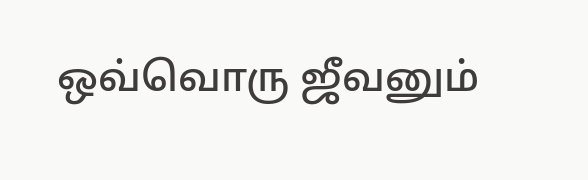ஒவ்வொரு ஜீவனும்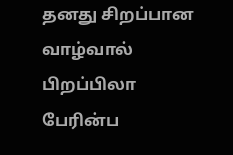தனது சிறப்பான வாழ்வால் பிறப்பிலா பேரின்ப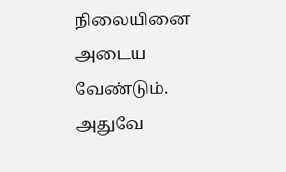நிலையினை அடைய வேண்டும். அதுவே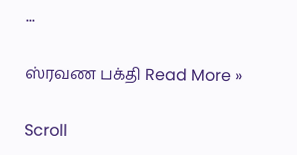…

ஸ்ரவண பக்தி‌ Read More »

Scroll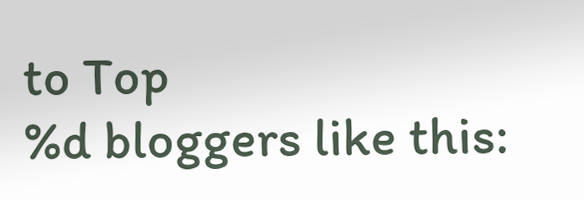to Top
%d bloggers like this: